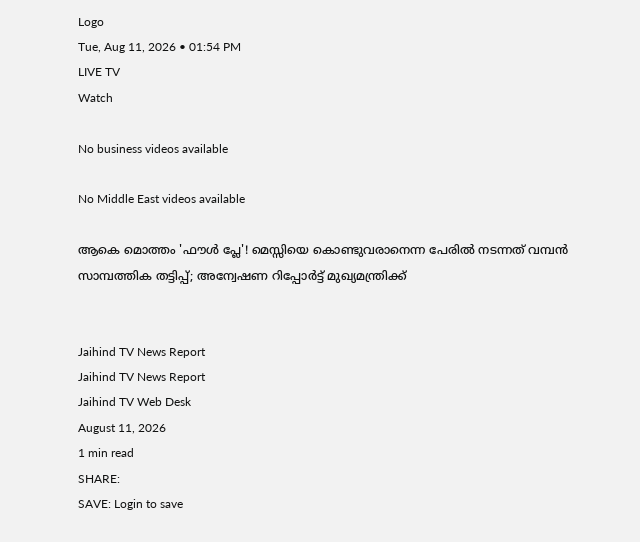Logo
Tue, Aug 11, 2026 • 01:54 PM
LIVE TV
Watch

No business videos available

No Middle East videos available

ആകെ മൊത്തം 'ഫൗള്‍ പ്ലേ'! മെസ്സിയെ കൊണ്ടുവരാനെന്ന പേരില്‍ നടന്നത് വമ്പന്‍ സാമ്പത്തിക തട്ടിപ്പ്; അന്വേഷണ റിപ്പോര്‍ട്ട് മുഖ്യമന്ത്രിക്ക്


Jaihind TV News Report
Jaihind TV News Report
Jaihind TV Web Desk
August 11, 2026
1 min read
SHARE:
SAVE: Login to save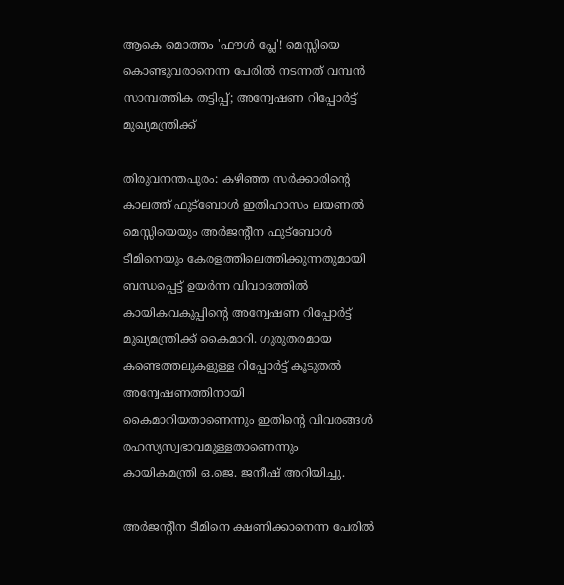ആകെ മൊത്തം 'ഫൗള്‍ പ്ലേ'! മെസ്സിയെ കൊണ്ടുവരാനെന്ന പേരില്‍ നടന്നത് വമ്പന്‍ സാമ്പത്തിക തട്ടിപ്പ്; അന്വേഷണ റിപ്പോര്‍ട്ട് മുഖ്യമന്ത്രിക്ക്

തിരുവനന്തപുരം: കഴിഞ്ഞ സര്‍ക്കാരിന്റെ കാലത്ത് ഫുട്‌ബോള്‍ ഇതിഹാസം ലയണല്‍ മെസ്സിയെയും അര്‍ജന്റീന ഫുട്‌ബോള്‍ ടീമിനെയും കേരളത്തിലെത്തിക്കുന്നതുമായി ബന്ധപ്പെട്ട് ഉയര്‍ന്ന വിവാദത്തില്‍ കായികവകുപ്പിന്റെ അന്വേഷണ റിപ്പോര്‍ട്ട് മുഖ്യമന്ത്രിക്ക് കൈമാറി. ഗുരുതരമായ കണ്ടെത്തലുകളുള്ള റിപ്പോര്‍ട്ട് കൂടുതല്‍ അന്വേഷണത്തിനായി കൈമാറിയതാണെന്നും ഇതിന്റെ വിവരങ്ങള്‍ രഹസ്യസ്വഭാവമുള്ളതാണെന്നും കായികമന്ത്രി ഒ.ജെ. ജനീഷ് അറിയിച്ചു.

അര്‍ജന്റീന ടീമിനെ ക്ഷണിക്കാനെന്ന പേരില്‍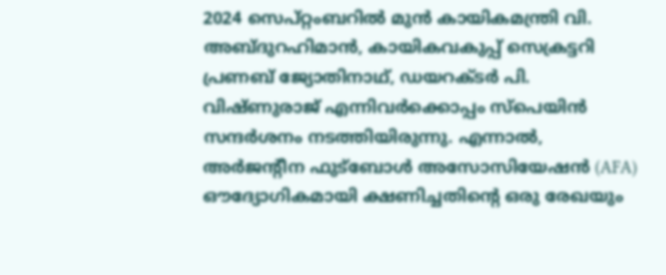2024 സെപ്റ്റംബറില്‍ മുന്‍ കായികമന്ത്രി വി. അബ്ദുറഹിമാന്‍, കായികവകുപ്പ് സെക്രട്ടറി പ്രണബ് ജ്യോതിനാഥ്, ഡയറക്ടര്‍ പി. വിഷ്ണുരാജ് എന്നിവര്‍ക്കൊപ്പം സ്‌പെയിന്‍ സന്ദര്‍ശനം നടത്തിയിരുന്നു. എന്നാല്‍, അര്‍ജന്റീന ഫുട്‌ബോള്‍ അസോസിയേഷന്‍ (AFA) ഔദ്യോഗികമായി ക്ഷണിച്ചതിന്റെ ഒരു രേഖയും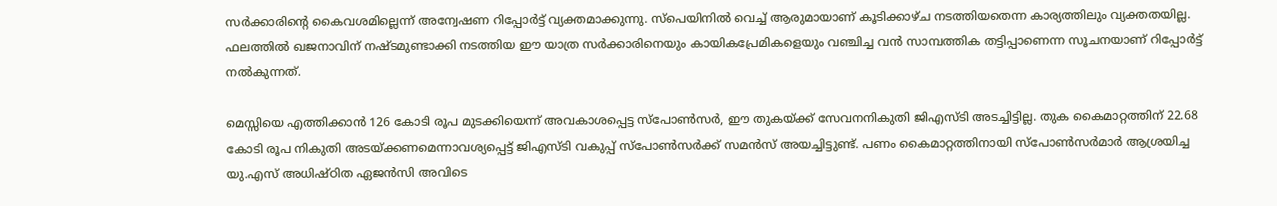സര്‍ക്കാരിന്റെ കൈവശമില്ലെന്ന് അന്വേഷണ റിപ്പോര്‍ട്ട് വ്യക്തമാക്കുന്നു. സ്‌പെയിനില്‍ വെച്ച് ആരുമായാണ് കൂടിക്കാഴ്ച നടത്തിയതെന്ന കാര്യത്തിലും വ്യക്തതയില്ല. ഫലത്തില്‍ ഖജനാവിന് നഷ്ടമുണ്ടാക്കി നടത്തിയ ഈ യാത്ര സര്‍ക്കാരിനെയും കായികപ്രേമികളെയും വഞ്ചിച്ച വന്‍ സാമ്പത്തിക തട്ടിപ്പാണെന്ന സൂചനയാണ് റിപ്പോര്‍ട്ട് നല്‍കുന്നത്.

മെസ്സിയെ എത്തിക്കാന്‍ 126 കോടി രൂപ മുടക്കിയെന്ന് അവകാശപ്പെട്ട സ്‌പോണ്‍സര്‍, ഈ തുകയ്ക്ക് സേവനനികുതി ജിഎസ്ടി അടച്ചിട്ടില്ല. തുക കൈമാറ്റത്തിന് 22.68 കോടി രൂപ നികുതി അടയ്ക്കണമെന്നാവശ്യപ്പെട്ട് ജിഎസ്ടി വകുപ്പ് സ്‌പോണ്‍സര്‍ക്ക് സമന്‍സ് അയച്ചിട്ടുണ്ട്. പണം കൈമാറ്റത്തിനായി സ്‌പോണ്‍സര്‍മാര്‍ ആശ്രയിച്ച യു.എസ് അധിഷ്ഠിത ഏജന്‍സി അവിടെ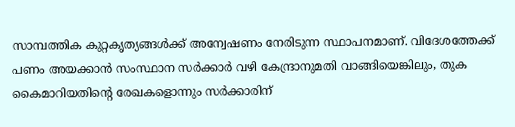സാമ്പത്തിക കുറ്റകൃത്യങ്ങള്‍ക്ക് അന്വേഷണം നേരിടുന്ന സ്ഥാപനമാണ്. വിദേശത്തേക്ക് പണം അയക്കാന്‍ സംസ്ഥാന സര്‍ക്കാര്‍ വഴി കേന്ദ്രാനുമതി വാങ്ങിയെങ്കിലും, തുക കൈമാറിയതിന്റെ രേഖകളൊന്നും സര്‍ക്കാരിന്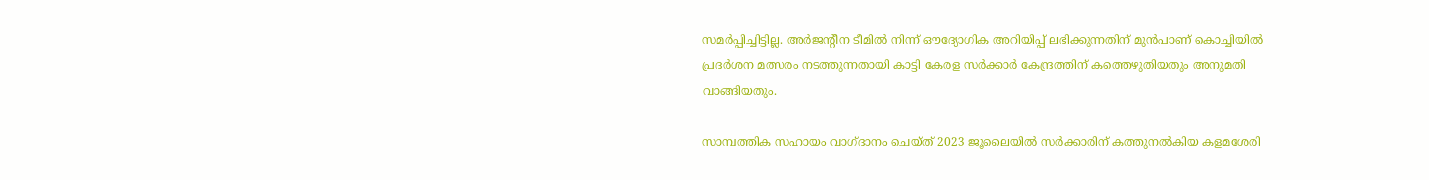സമര്‍പ്പിച്ചിട്ടില്ല. അര്‍ജന്റീന ടീമില്‍ നിന്ന് ഔദ്യോഗിക അറിയിപ്പ് ലഭിക്കുന്നതിന് മുന്‍പാണ് കൊച്ചിയില്‍ പ്രദര്‍ശന മത്സരം നടത്തുന്നതായി കാട്ടി കേരള സര്‍ക്കാര്‍ കേന്ദ്രത്തിന് കത്തെഴുതിയതും അനുമതി വാങ്ങിയതും.

സാമ്പത്തിക സഹായം വാഗ്ദാനം ചെയ്ത് 2023 ജൂലൈയില്‍ സര്‍ക്കാരിന് കത്തുനല്‍കിയ കളമശേരി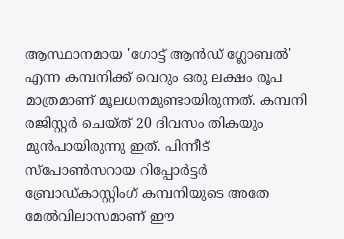ആസ്ഥാനമായ 'ഗോട്ട് ആന്‍ഡ് ഗ്ലോബല്‍' എന്ന കമ്പനിക്ക് വെറും ഒരു ലക്ഷം രൂപ മാത്രമാണ് മൂലധനമുണ്ടായിരുന്നത്. കമ്പനി രജിസ്റ്റര്‍ ചെയ്ത് 20 ദിവസം തികയും മുന്‍പായിരുന്നു ഇത്. പിന്നീട് സ്‌പോണ്‍സറായ റിപ്പോര്‍ട്ടര്‍ ബ്രോഡ്കാസ്റ്റിംഗ് കമ്പനിയുടെ അതേ മേല്‍വിലാസമാണ് ഈ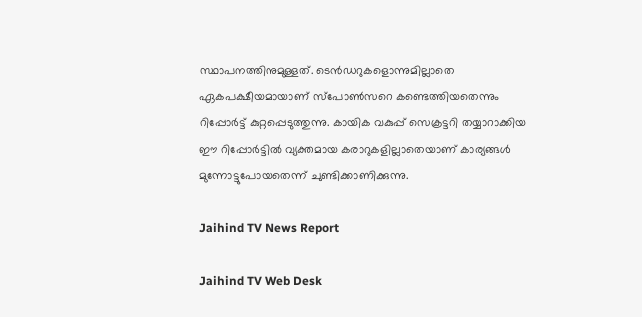സ്ഥാപനത്തിനുമുള്ളത്. ടെന്‍ഡറുകളൊന്നുമില്ലാതെ ഏകപക്ഷീയമായാണ് സ്‌പോണ്‍സറെ കണ്ടെത്തിയതെന്നും റിപ്പോര്‍ട്ട് കുറ്റപ്പെടുത്തുന്നു. കായിക വകുപ്പ് സെക്രട്ടറി തയ്യാറാക്കിയ ഈ റിപ്പോര്‍ട്ടില്‍ വ്യക്തമായ കരാറുകളില്ലാതെയാണ് കാര്യങ്ങള്‍ മുന്നോട്ടുപോയതെന്ന് ചുണ്ടിക്കാണിക്കുന്നു.

Jaihind TV News Report

Jaihind TV Web Desk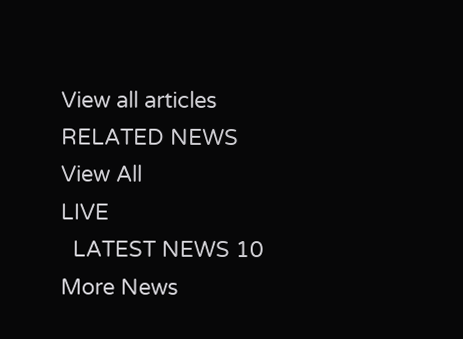View all articles
RELATED NEWS
View All
LIVE
  LATEST NEWS 10
More News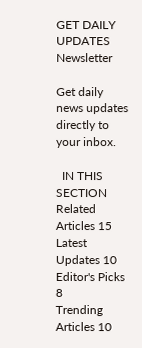GET DAILY UPDATES
Newsletter

Get daily news updates directly to your inbox.

  IN THIS SECTION
Related Articles 15
Latest Updates 10
Editor's Picks 8
Trending Articles 10